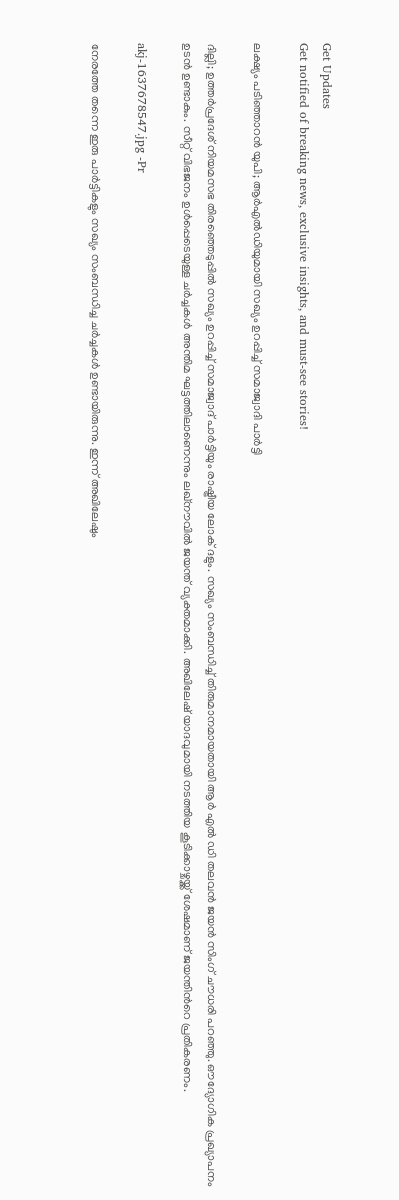Get Updates
Get notified of breaking news, exclusive insights, and must-see stories!

ലക്ഷ്യം പടിഞ്ഞാറൻ യുപി; ആർഎൽഡിയുമായി സഖ്യം ഉറപ്പിച്ച് സമാജ്വാദി പാർട്ടി

ദില്ലി; ഉത്തർപ്രദേശ് നിയമസഭ തിരഞ്ഞെടുപ്പിൽ സഖ്യം ഉറപ്പിച്ച് സമാജ്വാദ് പാർട്ടിയും രാഷ്ട്രീയ ലോക് ദളും. സഖ്യം സംബന്ധിച്ച് തിരുമാനമായതായി ആർ എൽ ഡി തലവൻ ജയൻ സിംഗ് ചൗധരി പറഞ്ഞു. ഔദ്യോഗിക പ്രഖ്യാപനം ഉടൻ ഉണ്ടാകും. സീറ്റ് വിഭജനം ഉൾപ്പെടെയുള്ള ചർച്ചകൾ അന്തിമ ഘട്ടത്തിലാണെന്നും ലഖ്നൗവിൽ ജയന്ത് വ്യക്തമാക്കി. അഖിലേഷ് യാദവുമായി നടത്തിയ കൂടിക്കാഴ്ചയ്ക്ക് ശേഷമാണ് ജയന്തിൻറെ പ്രതികരണം.

akj-1637678547.jpg -Pr

നേരത്തേ തന്നെ ഇരു പാർട്ടികളും സഖ്യം സംബന്ധിച്ച ചർച്ചകൾ ഉണ്ടായിരുന്നു. ഇന്ന് അഖിലേഷും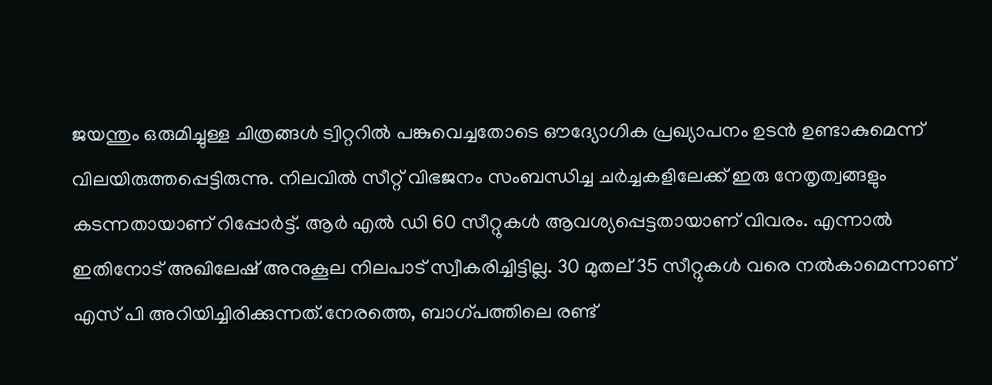ജയന്തും ഒരുമിച്ചുള്ള ചിത്രങ്ങൾ ട്വിറ്ററിൽ പങ്കുവെച്ചതോടെ ഔദ്യോഗിക പ്രഖ്യാപനം ഉടൻ ഉണ്ടാകുമെന്ന് വിലയിരുത്തപ്പെട്ടിരുന്നു. നിലവിൽ സീറ്റ് വിഭജനം സംബന്ധിച്ച ചർച്ചകളിലേക്ക് ഇരു നേതൃത്വങ്ങളും കടന്നതായാണ് റിപ്പോർട്ട്. ആർ എൽ ഡി 60 സീറ്റുകൾ ആവശ്യപ്പെട്ടതായാണ് വിവരം. എന്നാൽ ഇതിനോട് അഖിലേഷ് അനുകൂല നിലപാട് സ്വീകരിച്ചിട്ടില്ല. 30 മുതല്‌‍ 35 സീറ്റുകൾ വരെ നൽകാമെന്നാണ് എസ് പി അറിയിച്ചിരിക്കുന്നത്.നേരത്തെ, ബാഗ്പത്തിലെ രണ്ട്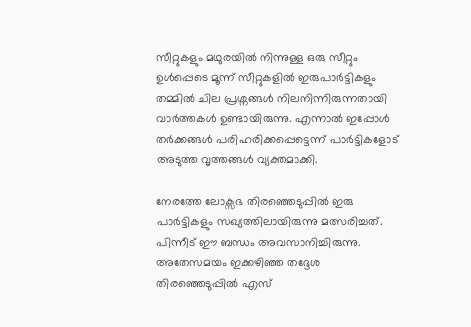സീറ്റുകളും മഥുരയിൽ നിന്നുള്ള ഒരു സീറ്റും ഉൾപ്പെടെ മൂന്ന് സീറ്റുകളിൽ ഇരുപാർട്ടികളും തമ്മിൽ ചില പ്രശ്നങ്ങൾ നിലനിന്നിരുന്നതായി വാർത്തകൾ ഉണ്ടായിരുന്നു. എന്നാൽ ഇപ്പോൾ തർക്കങ്ങൾ പരിഹരിക്കപ്പെട്ടെന്ന് പാർട്ടികളോട് അടുത്ത വൃത്തങ്ങൾ വ്യക്തമാക്കി.

നേരത്തേ ലോക്സഭ തിരഞ്ഞെടുപ്പിൽ ഇരു പാർട്ടികളും സഖ്യത്തിലായിരുന്നു മത്സരിച്ചത്. പിന്നീട് ഈ ബന്ധം അവസാനിച്ചിരുന്നു. അതേസമയം ഇക്കഴിഞ്ഞ തദ്ദേശ തിരഞ്ഞെടുപ്പിൽ എസ്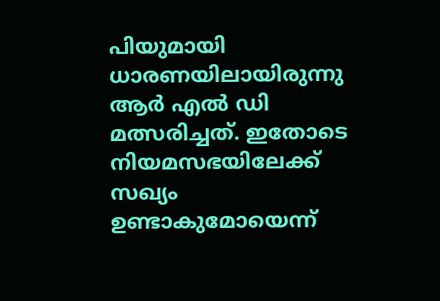പിയുമായി ധാരണയിലായിരുന്നു ആർ എൽ ഡി മത്സരിച്ചത്. ഇതോടെ നിയമസഭയിലേക്ക് സഖ്യം ഉണ്ടാകുമോയെന്ന്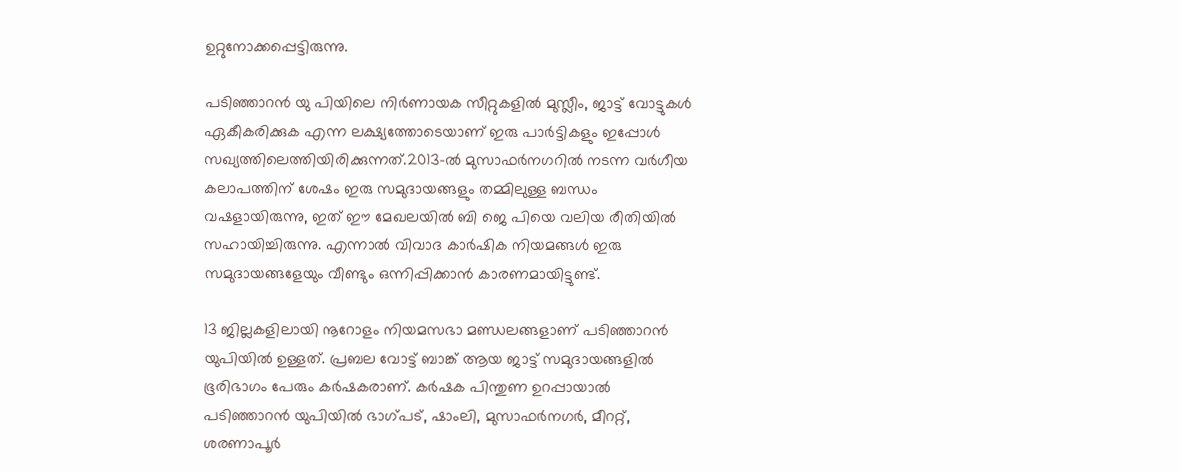ഉറ്റുനോക്കപ്പെട്ടിരുന്നു.

പടിഞ്ഞാറൻ യു പിയിലെ നിർണായക സീറ്റുകളിൽ മുസ്ലീം, ജാട്ട് വോട്ടുകൾ ഏകീകരിക്കുക എന്ന ലക്ഷ്യത്തോടെയാണ് ഇരു പാർട്ടികളും ഇപ്പോൾ സഖ്യത്തിലെത്തിയിരിക്കുന്നത്.2013-ൽ മുസാഫർനഗറിൽ നടന്ന വർഗീയ കലാപത്തിന് ശേഷം ഇരു സമുദായങ്ങളും തമ്മിലുള്ള ബന്ധം വഷളായിരുന്നു, ഇത് ഈ മേഖലയിൽ ബി ജെ പിയെ വലിയ രീതിയിൽ സഹായിച്ചിരുന്നു. എന്നാൽ വിവാദ കാർഷിക നിയമങ്ങൾ ഇരു സമുദായങ്ങളേയും വീണ്ടും ഒന്നിപ്പിക്കാൻ കാരണമായിട്ടുണ്ട്.

13 ജില്ലകളിലായി നൂറോളം നിയമസഭാ മണ്ഡലങ്ങളാണ് പടിഞ്ഞാറൻ യുപിയിൽ ഉള്ളത്. പ്രബല വോട്ട് ബാങ്ക് ആയ ജാട്ട് സമുദായങ്ങളിൽ ഭൂരിഭാഗം പേരും കർഷകരാണ്. കർഷക പിന്തുണ ഉറപ്പായാൽ പടിഞ്ഞാറൻ യുപിയിൽ ഭാഗ്പട്, ഷാംലി, മുസാഫർനഗർ, മീററ്റ്, ശരണാപൂർ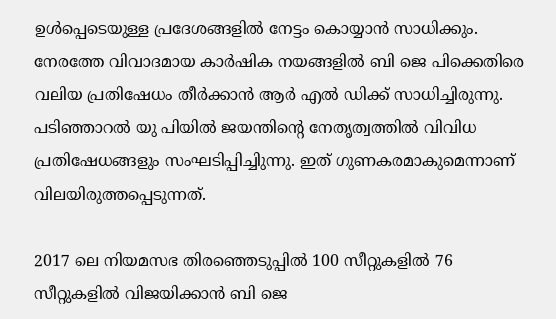ഉൾപ്പെടെയുള്ള പ്രദേശങ്ങളിൽ നേട്ടം കൊയ്യാൻ സാധിക്കും.
നേരത്തേ വിവാദമായ കാർഷിക നയങ്ങളിൽ ബി ജെ പിക്കെതിരെ വലിയ പ്രതിഷേധം തീർക്കാൻ ആർ എൽ ഡിക്ക് സാധിച്ചിരുന്നു. പടിഞ്ഞാറൽ യു പിയിൽ ജയന്തിന്റെ നേതൃത്വത്തിൽ വിവിധ പ്രതിഷേധങ്ങളും സംഘടിപ്പിച്ചിുന്നു. ഇത് ഗുണകരമാകുമെന്നാണ് വിലയിരുത്തപ്പെടുന്നത്.

2017 ലെ നിയമസഭ തിരഞ്ഞെടുപ്പിൽ 100 സീറ്റുകളിൽ 76 സീറ്റുകളിൽ വിജയിക്കാൻ ബി ജെ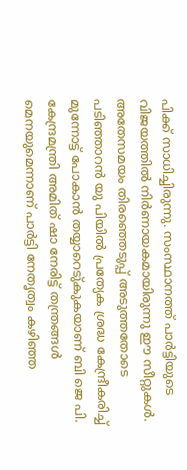പിക്ക് സാധിച്ചിരുന്നു. സംസ്ഥാനത്ത് പാർട്ടിയുടെ വിജയത്തിൽ നിർണായകമായിരുന്നു ഈ സീറ്റുകൾ. അതേസമയം തിരഞ്ഞെടുപ്പ് അടുത്തതോടെ പടിഞ്ഞാറൻ യു പിയിൽ പ്രത്യേക ശ്രദ്ധ കേന്ദ്രീകരിച്ച് മുന്നോട്ട് പോകാൻ തയ്യാറെടു്കുകയാണ് ബി ജെ പി. കേന്ദ്രമന്ത്രി അമിത് ഷാ നേരിട്ട് തന്ത്രങ്ങൾ മെനയുമെന്നാണ് പാർട്ടി നേതൃത്വം കഴിഞ്ഞ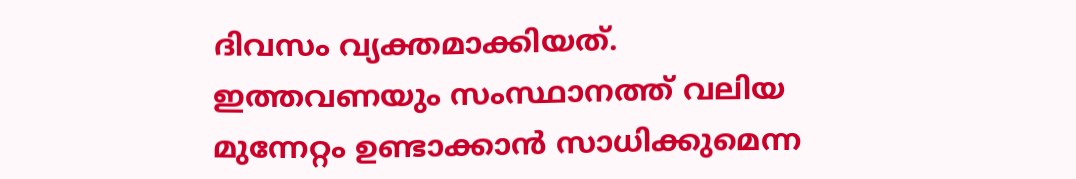ദിവസം വ്യക്തമാക്കിയത്. ഇത്തവണയും സംസ്ഥാനത്ത് വലിയ മുന്നേറ്റം ഉണ്ടാക്കാൻ സാധിക്കുമെന്ന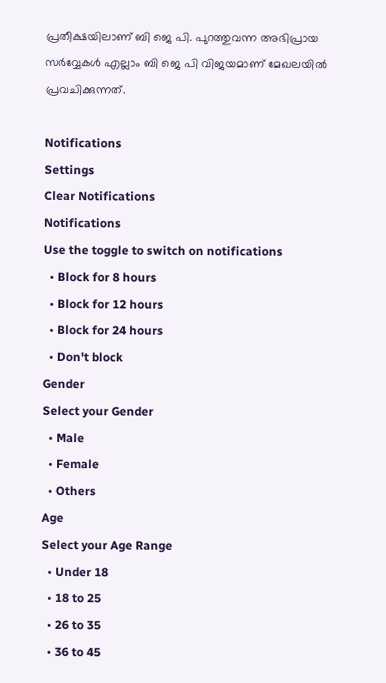പ്രതീക്ഷയിലാണ് ബി ജെ പി. പുറത്തുവന്ന അഭിപ്രായ സർവ്വേകൾ എല്ലാം ബി ജെ പി വിജയമാണ് മേഖലയിൽ പ്രവചിക്കുന്നത്.

Notifications
Settings
Clear Notifications
Notifications
Use the toggle to switch on notifications
  • Block for 8 hours
  • Block for 12 hours
  • Block for 24 hours
  • Don't block
Gender
Select your Gender
  • Male
  • Female
  • Others
Age
Select your Age Range
  • Under 18
  • 18 to 25
  • 26 to 35
  • 36 to 45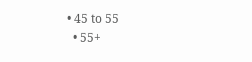• 45 to 55
  • 55+